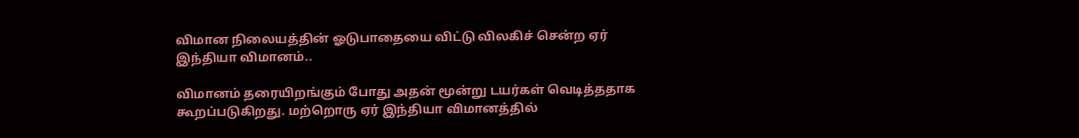விமான நிலையத்தின் ஓடுபாதையை விட்டு விலகிச் சென்ற ஏர் இந்தியா விமானம்..

விமானம் தரையிறங்கும் போது அதன் மூன்று டயர்கள் வெடித்ததாக கூறப்படுகிறது. மற்றொரு ஏர் இந்தியா விமானத்தில்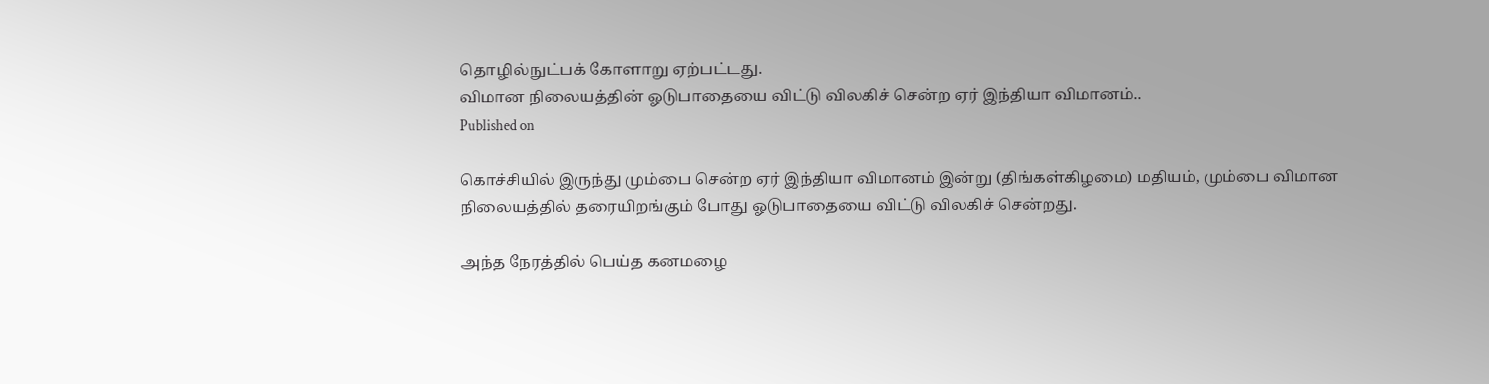தொழில்நுட்பக் கோளாறு ஏற்பட்டது.
விமான நிலையத்தின் ஓடுபாதையை விட்டு விலகிச் சென்ற ஏர் இந்தியா விமானம்..
Published on

கொச்சியில் இருந்து மும்பை சென்ற ஏர் இந்தியா விமானம் இன்று (திங்கள்கிழமை) மதியம், மும்பை விமான நிலையத்தில் தரையிறங்கும் போது ஓடுபாதையை விட்டு விலகிச் சென்றது.

அந்த நேரத்தில் பெய்த கனமழை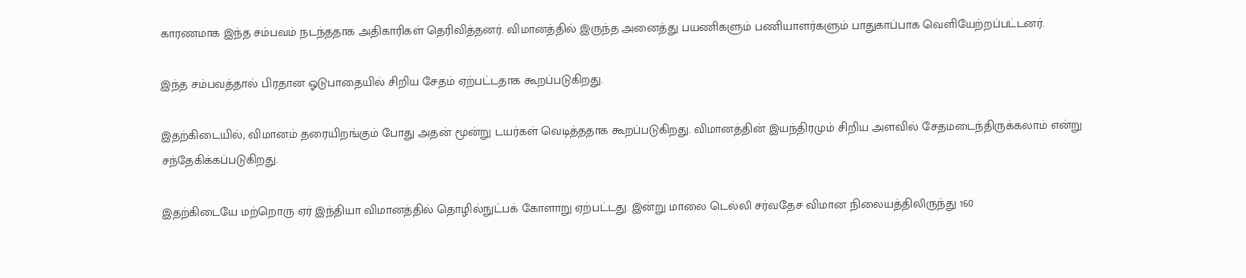காரணமாக இந்த சம்பவம் நடந்ததாக அதிகாரிகள் தெரிவித்தனர். விமானத்தில் இருந்த அனைத்து பயணிகளும் பணியாளர்களும் பாதுகாப்பாக வெளியேற்றப்பட்டனர்.

இந்த சம்பவத்தால் பிரதான ஓடுபாதையில் சிறிய சேதம் ஏற்பட்டதாக கூறப்படுகிறது.

இதற்கிடையில், விமானம் தரையிறங்கும் போது அதன் மூன்று டயர்கள் வெடித்ததாக கூறப்படுகிறது. விமானத்தின் இயந்திரமும் சிறிய அளவில் சேதமடைந்திருக்கலாம் என்று சந்தேகிக்கப்படுகிறது.

இதற்கிடையே மற்றொரு ஏர் இந்தியா விமானத்தில் தொழில்நுட்பக் கோளாறு ஏற்பட்டது. இன்று மாலை டெல்லி சர்வதேச விமான நிலையத்திலிருந்து 160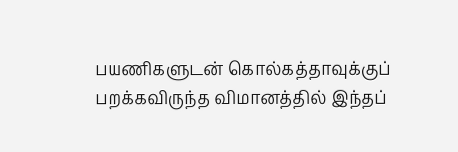பயணிகளுடன் கொல்கத்தாவுக்குப் பறக்கவிருந்த விமானத்தில் இந்தப்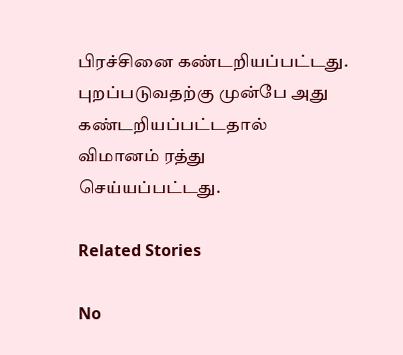பிரச்சினை கண்டறியப்பட்டது. புறப்படுவதற்கு முன்பே அது கண்டறியப்பட்டதால் விமானம் ரத்து செய்யப்பட்டது.

Related Stories

No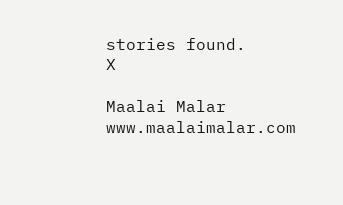stories found.
X

Maalai Malar
www.maalaimalar.com